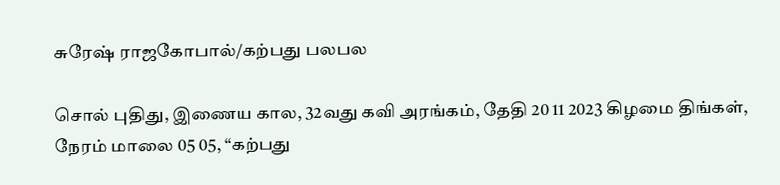சுரேஷ் ராஜகோபால்/கற்பது பலபல

சொல் புதிது, இணைய கால, 32வது கவி அரங்கம், தேதி 20 11 2023 கிழமை திங்கள், நேரம் மாலை 05 05, “கற்பது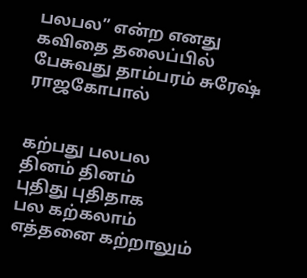பலபல” என்ற எனது கவிதை தலைப்பில் பேசுவது தாம்பரம் சுரேஷ் ராஜகோபால்


கற்பது பலபல
தினம் தினம்
புதிது புதிதாக
பல கற்கலாம்
எத்தனை கற்றாலும்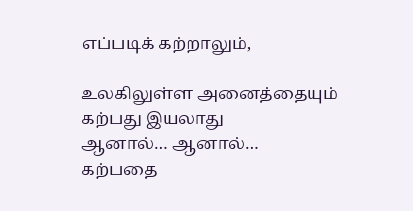எப்படிக் கற்றாலும்,

உலகிலுள்ள அனைத்தையும்
கற்பது இயலாது
ஆனால்… ஆனால்…
கற்பதை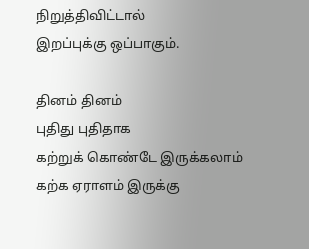நிறுத்திவிட்டால்
இறப்புக்கு ஒப்பாகும்.

தினம் தினம்
புதிது புதிதாக
கற்றுக் கொண்டே இருக்கலாம்
கற்க ஏராளம் இருக்கு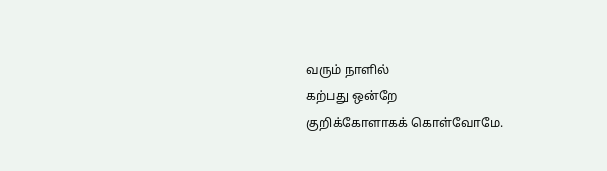வரும் நாளில்
கற்பது ஒன்றே
குறிக்கோளாகக் கொள்வோமே.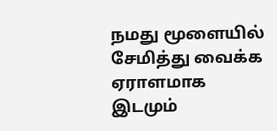நமது மூளையில்
சேமித்து வைக்க
ஏராளமாக இடமும்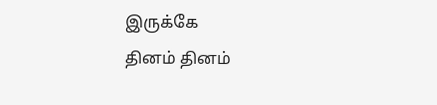இருக்கே
தினம் தினம்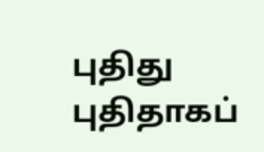புதிது புதிதாகப்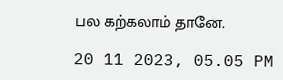பல கற்கலாம் தானே.

20 11 2023, 05.05 PM